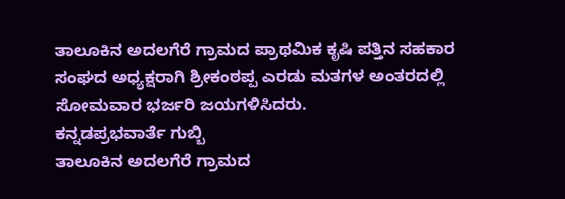ತಾಲೂಕಿನ ಅದಲಗೆರೆ ಗ್ರಾಮದ ಪ್ರಾಥಮಿಕ ಕೃಷಿ ಪತ್ತಿನ ಸಹಕಾರ ಸಂಘದ ಅಧ್ಯಕ್ಷರಾಗಿ ಶ್ರೀಕಂಠಪ್ಪ ಎರಡು ಮತಗಳ ಅಂತರದಲ್ಲಿ ಸೋಮವಾರ ಭರ್ಜರಿ ಜಯಗಳಿಸಿದರು.
ಕನ್ನಡಪ್ರಭವಾರ್ತೆ ಗುಬ್ಬಿ
ತಾಲೂಕಿನ ಅದಲಗೆರೆ ಗ್ರಾಮದ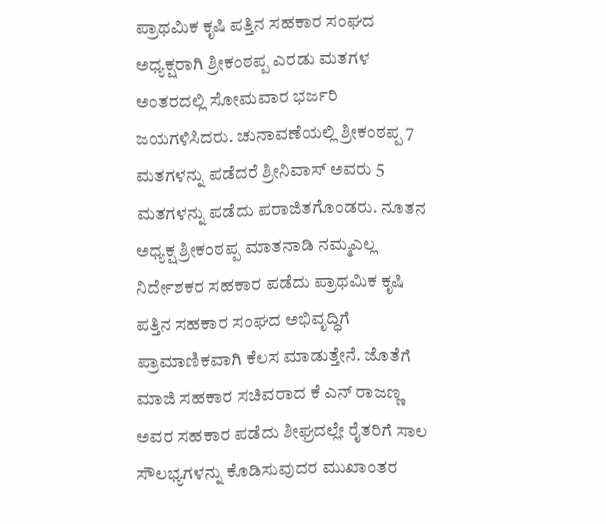ಪ್ರಾಥಮಿಕ ಕೃಷಿ ಪತ್ತಿನ ಸಹಕಾರ ಸಂಘದ ಅಧ್ಯಕ್ಷರಾಗಿ ಶ್ರೀಕಂಠಪ್ಪ ಎರಡು ಮತಗಳ ಅಂತರದಲ್ಲಿ ಸೋಮವಾರ ಭರ್ಜರಿ ಜಯಗಳಿಸಿದರು. ಚುನಾವಣೆಯಲ್ಲಿ ಶ್ರೀಕಂಠಪ್ಪ 7 ಮತಗಳನ್ನು ಪಡೆದರೆ ಶ್ರೀನಿವಾಸ್ ಅವರು 5 ಮತಗಳನ್ನು ಪಡೆದು ಪರಾಜಿತಗೊಂಡರು. ನೂತನ ಅಧ್ಯಕ್ಷ ಶ್ರೀಕಂಠಪ್ಪ ಮಾತನಾಡಿ ನಮ್ಮಎಲ್ಲ ನಿರ್ದೇಶಕರ ಸಹಕಾರ ಪಡೆದು ಪ್ರಾಥಮಿಕ ಕೃಷಿ ಪತ್ತಿನ ಸಹಕಾರ ಸಂಘದ ಅಭಿವೃದ್ಧಿಗೆ ಪ್ರಾಮಾಣಿಕವಾಗಿ ಕೆಲಸ ಮಾಡುತ್ತೇನೆ. ಜೊತೆಗೆ ಮಾಜಿ ಸಹಕಾರ ಸಚಿವರಾದ ಕೆ ಎನ್ ರಾಜಣ್ಣ ಅವರ ಸಹಕಾರ ಪಡೆದು ಶೀಘ್ರದಲ್ಲೇ ರೈತರಿಗೆ ಸಾಲ ಸೌಲಭ್ಯಗಳನ್ನು ಕೊಡಿಸುವುದರ ಮುಖಾಂತರ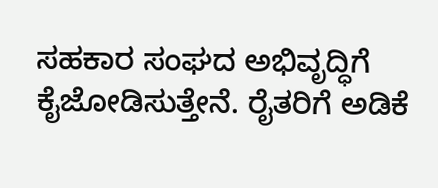ಸಹಕಾರ ಸಂಘದ ಅಭಿವೃದ್ಧಿಗೆ ಕೈಜೋಡಿಸುತ್ತೇನೆ. ರೈತರಿಗೆ ಅಡಿಕೆ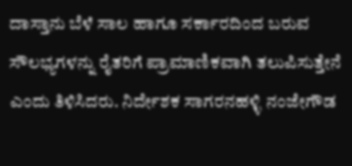ದಾಸ್ತಾನು ಬೆಳೆ ಸಾಲ ಹಾಗೂ ಸರ್ಕಾರದಿಂದ ಬರುವ ಸೌಲಭ್ಯಗಳನ್ನು ರೈತರಿಗೆ ಪ್ರಾಮಾಣಿಕವಾಗಿ ತಲುಪಿಸುತ್ತೇನೆ ಎಂದು ತಿಳಿಸಿದರು. ನಿರ್ದೇಶಕ ಸಾಗರನಹಳ್ಳಿ ನಂಜೇಗೌಡ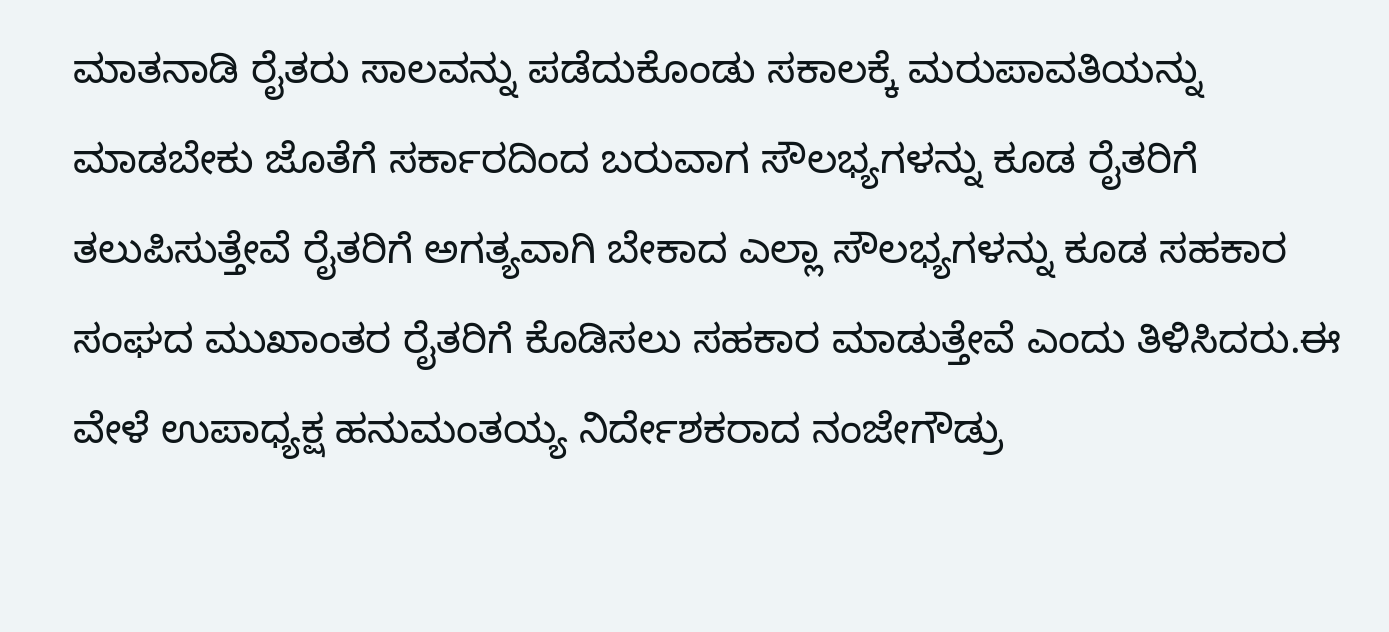ಮಾತನಾಡಿ ರೈತರು ಸಾಲವನ್ನು ಪಡೆದುಕೊಂಡು ಸಕಾಲಕ್ಕೆ ಮರುಪಾವತಿಯನ್ನು ಮಾಡಬೇಕು ಜೊತೆಗೆ ಸರ್ಕಾರದಿಂದ ಬರುವಾಗ ಸೌಲಭ್ಯಗಳನ್ನು ಕೂಡ ರೈತರಿಗೆ ತಲುಪಿಸುತ್ತೇವೆ ರೈತರಿಗೆ ಅಗತ್ಯವಾಗಿ ಬೇಕಾದ ಎಲ್ಲಾ ಸೌಲಭ್ಯಗಳನ್ನು ಕೂಡ ಸಹಕಾರ ಸಂಘದ ಮುಖಾಂತರ ರೈತರಿಗೆ ಕೊಡಿಸಲು ಸಹಕಾರ ಮಾಡುತ್ತೇವೆ ಎಂದು ತಿಳಿಸಿದರು.ಈ ವೇಳೆ ಉಪಾಧ್ಯಕ್ಷ ಹನುಮಂತಯ್ಯ ನಿರ್ದೇಶಕರಾದ ನಂಜೇಗೌಡ್ರು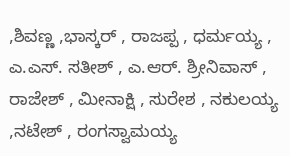,ಶಿವಣ್ಣ ,ಭಾಸ್ಕರ್ , ರಾಜಪ್ಪ , ಧರ್ಮಯ್ಯ , ಎ.ಎಸ್. ಸತೀಶ್ , ಎ.ಆರ್. ಶ್ರೀನಿವಾಸ್ , ರಾಜೇಶ್ , ಮೀನಾಕ್ಷಿ , ಸುರೇಶ , ನಕುಲಯ್ಯ ,ನಟೇಶ್ , ರಂಗಸ್ವಾಮಯ್ಯ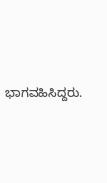ಭಾಗವಹಿಸಿದ್ದರು.